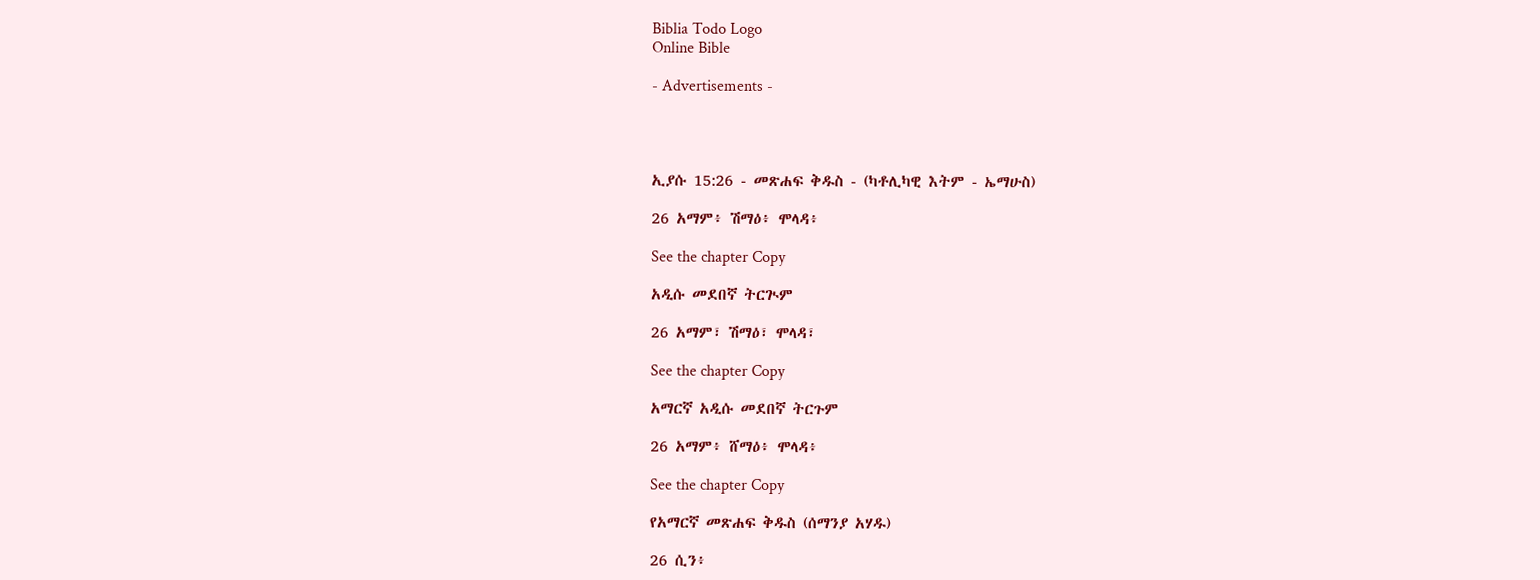Biblia Todo Logo
Online Bible

- Advertisements -




ኢያሱ 15:26 - መጽሐፍ ቅዱስ - (ካቶሊካዊ እትም - ኤማሁስ)

26 አማም፥ ሽማዕ፥ ሞላዳ፥

See the chapter Copy

አዲሱ መደበኛ ትርጒም

26 አማም፣ ሽማዕ፣ ሞላዳ፣

See the chapter Copy

አማርኛ አዲሱ መደበኛ ትርጉም

26 አማም፥ ሸማዕ፥ ሞላዳ፥

See the chapter Copy

የአማርኛ መጽሐፍ ቅዱስ (ሰማንያ አሃዱ)

26 ሲን፥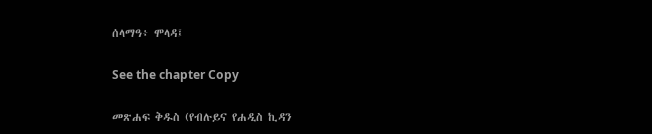ሰላማዓ፥ ሞላዳ፤

See the chapter Copy

መጽሐፍ ቅዱስ (የብሉይና የሐዲስ ኪዳን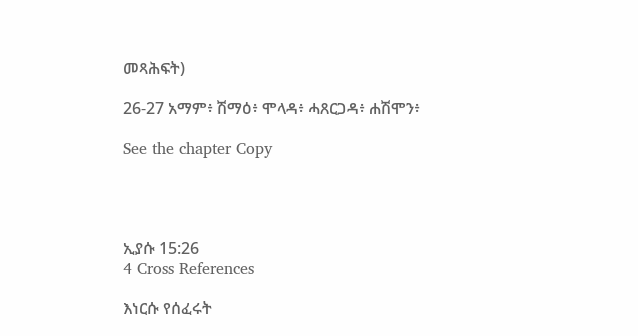መጻሕፍት)

26-27 አማም፥ ሽማዕ፥ ሞላዳ፥ ሓጸርጋዳ፥ ሐሽሞን፥

See the chapter Copy




ኢያሱ 15:26
4 Cross References

እነርሱ የሰፈሩት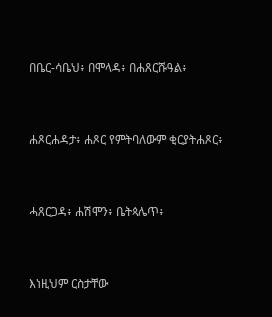በቤር-ሳቤህ፥ በሞላዳ፥ በሐጸርሹዓል፥


ሐጾርሐዳታ፥ ሐጾር የምትባለውም ቂርያትሐጾር፥


ሓጸርጋዳ፥ ሐሽሞን፥ ቤትጳሌጥ፥


እነዚህም ርስታቸው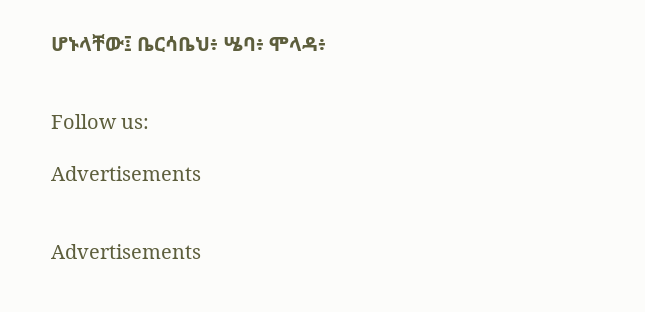ሆኑላቸው፤ ቤርሳቤህ፥ ሤባ፥ ሞላዳ፥


Follow us:

Advertisements


Advertisements